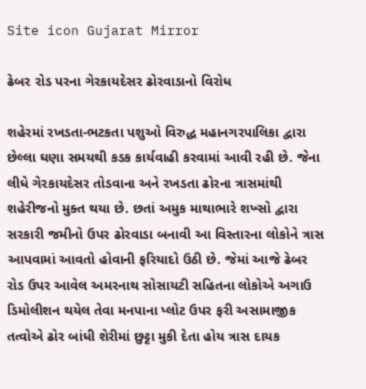Site icon Gujarat Mirror

ઢેબર રોડ પરના ગેરકાયદેસર ઢોરવાડાનો વિરોધ

શહેરમાં રખડતા-ભટકતા પશુઓ વિરુદ્ધ મહાનગરપાલિકા દ્વારા છેલ્લા ઘણા સમયથી કડક કાર્યવાહી કરવામાં આવી રહી છે. જેના લીધે ગેરકાયદેસર તોડવાના અને રખડતા ઢોરના ત્રાસમાંથી શહેરીજનો મુક્ત થયા છે. છતાં અમુક માથાભારે શખ્સો દ્વારા સરકારી જમીનો ઉપર ઢોરવાડા બનાવી આ વિસ્તારના લોકોને ત્રાસ આપવામાં આવતો હોવાની ફરિયાદો ઉઠી છે. જેમાં આજે ઢેબર રોડ ઉપર આવેલ અમરનાથ સોસાયટી સહિતના લોકોએ અગાઉ ડિમોલીશન થયેલ તેવા મનપાના પ્લોટ ઉપર ફરી અસામાજીક તત્વોએ ઢોર બાંધી શેરીમાં છુટ્ટા મુકી દેતા હોય ત્રાસ દાયક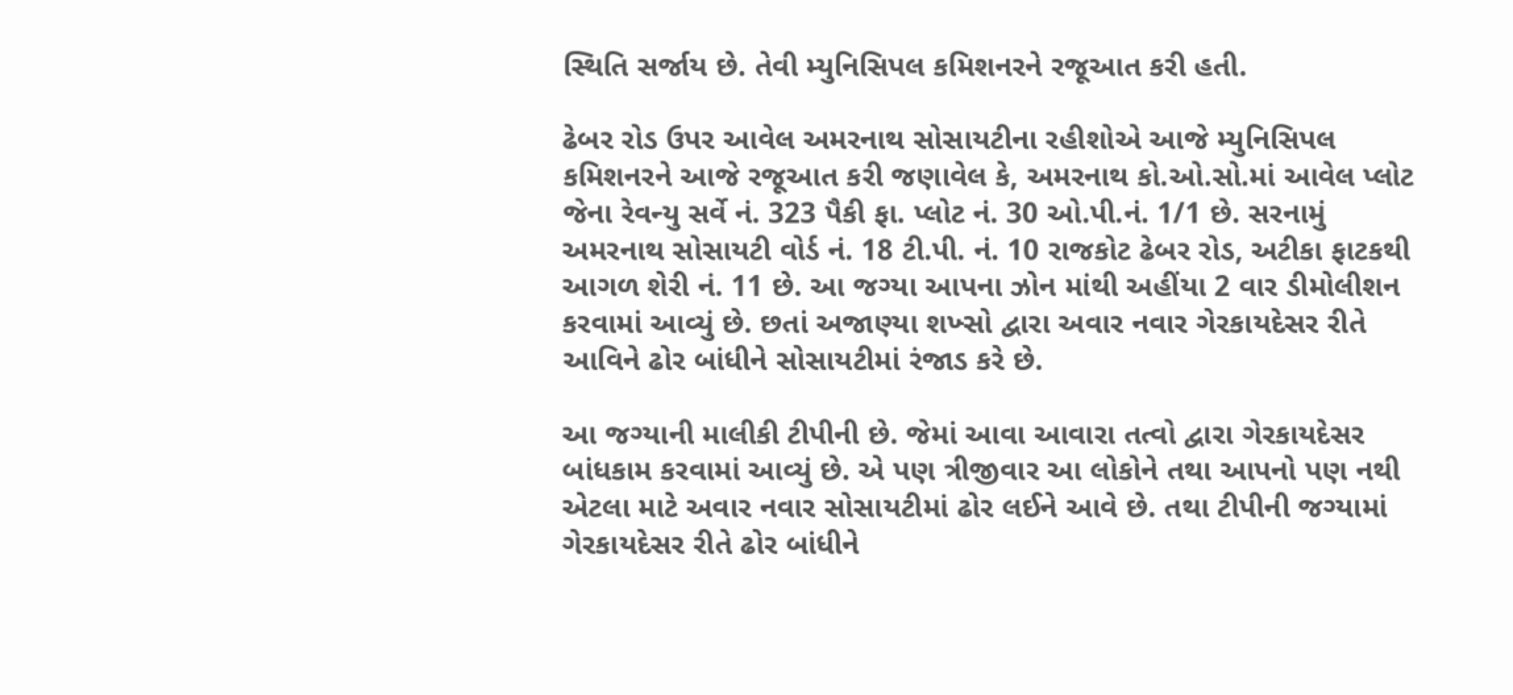સ્થિતિ સર્જાય છે. તેવી મ્યુનિસિપલ કમિશનરને રજૂઆત કરી હતી.

ઢેબર રોડ ઉપર આવેલ અમરનાથ સોસાયટીના રહીશોએ આજે મ્યુનિસિપલ કમિશનરને આજે રજૂઆત કરી જણાવેલ કે, અમરનાથ કો.ઓ.સો.માં આવેલ પ્લોટ જેના રેવન્યુ સર્વે નં. 323 પૈકી ફા. પ્લોટ નં. 30 ઓ.પી.નં. 1/1 છે. સરનામું અમરનાથ સોસાયટી વોર્ડ નં. 18 ટી.પી. નં. 10 રાજકોટ ઢેબર રોડ, અટીકા ફાટકથી આગળ શેરી નં. 11 છે. આ જગ્યા આપના ઝોન માંથી અહીંયા 2 વાર ડીમોલીશન કરવામાં આવ્યું છે. છતાં અજાણ્યા શખ્સો દ્વારા અવાર નવાર ગેરકાયદેસર રીતે આવિને ઢોર બાંધીને સોસાયટીમાં રંજાડ કરે છે.

આ જગ્યાની માલીકી ટીપીની છે. જેમાં આવા આવારા તત્વો દ્વારા ગેરકાયદેસર બાંધકામ કરવામાં આવ્યું છે. એ પણ ત્રીજીવાર આ લોકોને તથા આપનો પણ નથી એટલા માટે અવાર નવાર સોસાયટીમાં ઢોર લઈને આવે છે. તથા ટીપીની જગ્યામાં ગેરકાયદેસર રીતે ઢોર બાંધીને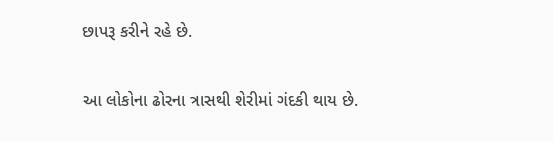છાપરૂ કરીને રહે છે.

આ લોકોના ઢોરના ત્રાસથી શેરીમાં ગંદકી થાય છે.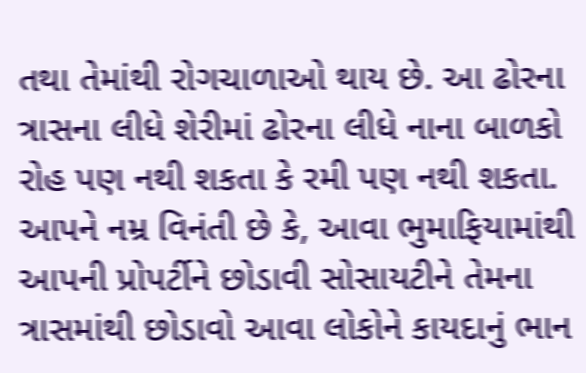તથા તેમાંથી રોગચાળાઓ થાય છે. આ ઢોરના ત્રાસના લીધે શેરીમાં ઢોરના લીધે નાના બાળકો રોહ પણ નથી શકતા કે રમી પણ નથી શકતા. આપને નમ્ર વિનંતી છે કે, આવા ભુમાફિયામાંથી આપની પ્રોપર્ટીને છોડાવી સોસાયટીને તેમના ત્રાસમાંથી છોડાવો આવા લોકોને કાયદાનું ભાન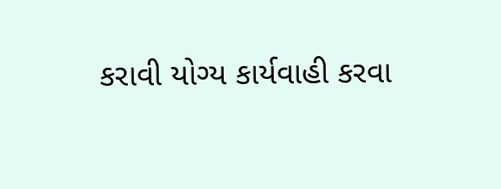કરાવી યોગ્ય કાર્યવાહી કરવા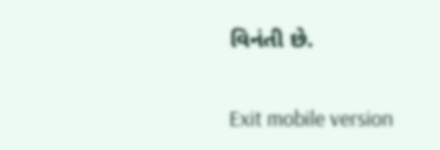વિનંતી છે.

Exit mobile version